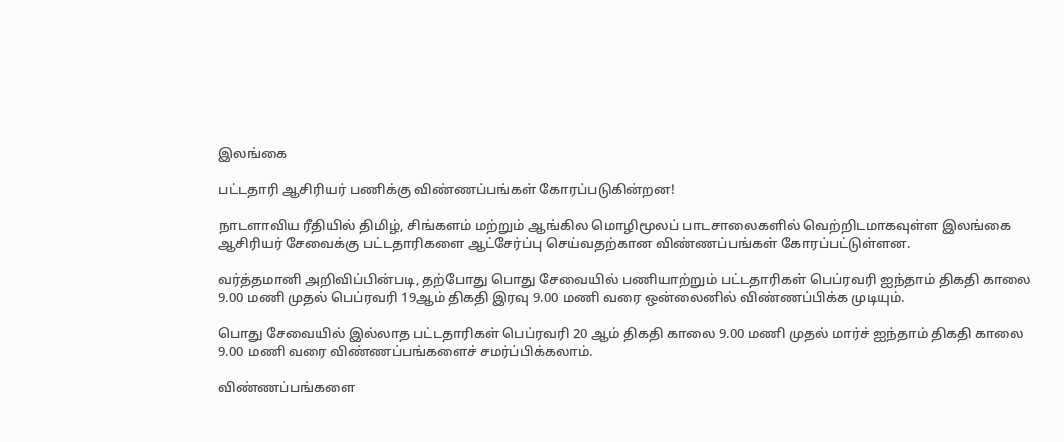இலங்கை

பட்டதாரி ஆசிரியர் பணிக்கு விண்ணப்பங்கள் கோரப்படுகின்றன!

நாடளாவிய ரீதியில் திமிழ், சிங்களம் மற்றும் ஆங்கில மொழிமூலப் பாடசாலைகளில் வெற்றிடமாகவுள்ள இலங்கை ஆசிரியர் சேவைக்கு பட்டதாரிகளை ஆட்சேர்ப்பு செய்வதற்கான விண்ணப்பங்கள் கோரப்பட்டுள்ளன.

வர்த்தமானி அறிவிப்பின்படி, தற்போது பொது சேவையில் பணியாற்றும் பட்டதாரிகள் பெப்ரவரி ஐந்தாம் திகதி காலை 9.00 மணி முதல் பெப்ரவரி 19ஆம் திகதி இரவு 9.00 மணி வரை ஒன்லைனில் விண்ணப்பிக்க முடியும்.

பொது சேவையில் இல்லாத பட்டதாரிகள் பெப்ரவரி 20 ஆம் திகதி காலை 9.00 மணி முதல் மார்ச் ஐந்தாம் திகதி காலை 9.00 மணி வரை விண்ணப்பங்களைச் சமர்ப்பிக்கலாம்.

விண்ணப்பங்களை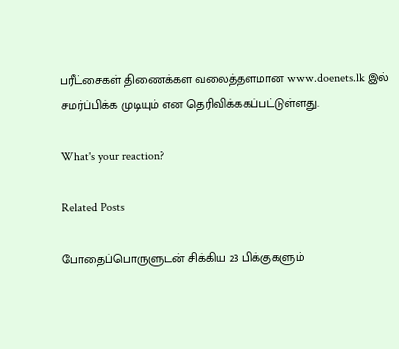பரீட்சைகள் திணைக்கள வலைத்தளமான www.doenets.lk இல் சமர்ப்பிக்க முடியும் என தெரிவிக்ககப்பட்டுள்ளது.

What's your reaction?

Related Posts

போதைப்பொருளுடன் சிக்கிய 23 பிக்குகளும்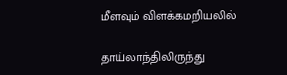மீளவும் விளக்கமறியலில்

தாய்லாந்திலிருந்து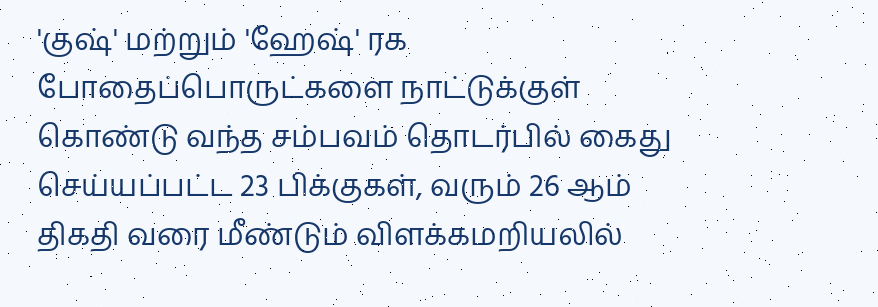'குஷ்' மற்றும் 'ஹேஷ்' ரக போதைப்பொருட்களை நாட்டுக்குள் கொண்டு வந்த சம்பவம் தொடர்பில் கைது செய்யப்பட்ட 23 பிக்குகள், வரும் 26 ஆம் திகதி வரை மீண்டும் விளக்கமறியலில்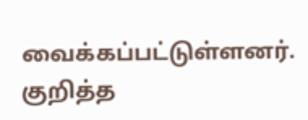வைக்கப்பட்டுள்ளனர். குறித்த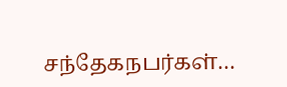சந்தேகநபர்கள்…